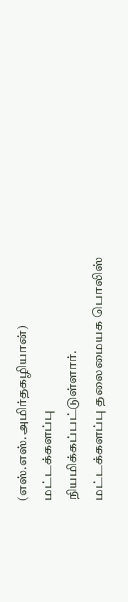(எஸ்.எஸ்.அமிர்தகழியான்) மட்டக்களப்பு
நியமிக்கப்பட்டுள்ளார்.
மட்டக்களப்பு தலைமையக பொலிஸ்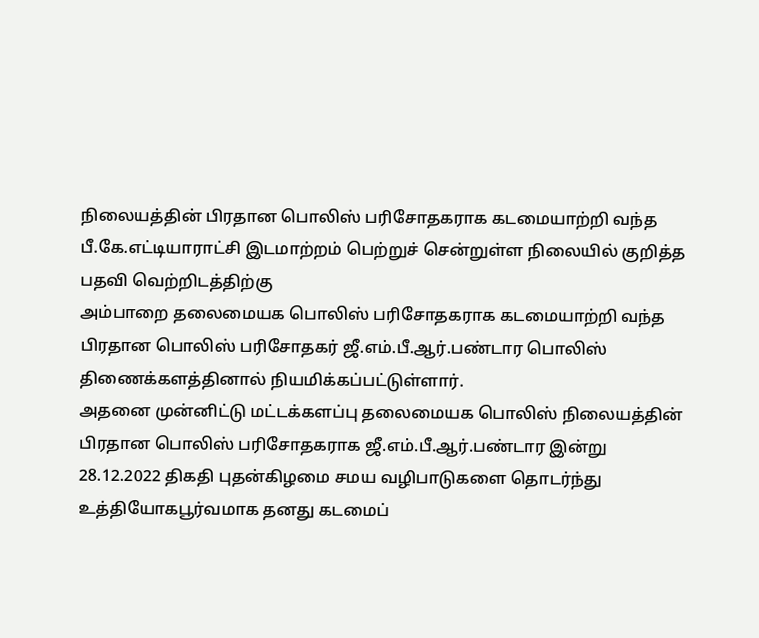நிலையத்தின் பிரதான பொலிஸ் பரிசோதகராக கடமையாற்றி வந்த
பீ.கே.எட்டியாராட்சி இடமாற்றம் பெற்றுச் சென்றுள்ள நிலையில் குறித்த பதவி வெற்றிடத்திற்கு
அம்பாறை தலைமையக பொலிஸ் பரிசோதகராக கடமையாற்றி வந்த பிரதான பொலிஸ் பரிசோதகர் ஜீ.எம்.பீ.ஆர்.பண்டார பொலிஸ் திணைக்களத்தினால் நியமிக்கப்பட்டுள்ளார்.
அதனை முன்னிட்டு மட்டக்களப்பு தலைமையக பொலிஸ் நிலையத்தின் பிரதான பொலிஸ் பரிசோதகராக ஜீ.எம்.பீ.ஆர்.பண்டார இன்று 28.12.2022 திகதி புதன்கிழமை சமய வழிபாடுகளை தொடர்ந்து உத்தியோகபூர்வமாக தனது கடமைப்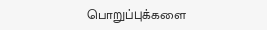பொறுப்புக்களை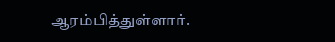ஆரம்பித்துள்ளார்.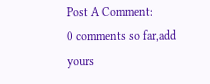Post A Comment:
0 comments so far,add yours